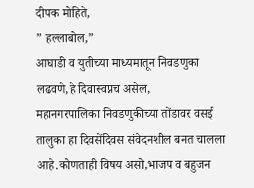दीपक मोहिते,
” हल्लाबोल,”
आघाडी व युतीच्या माध्यमातून निवडणुका लढवणे,हे दिवास्वप्नच असेल,
महानगरपालिका निवडणुकीच्या तोंडावर वसई तालुका हा दिवसेंदिवस संवेदनशील बनत चालला आहे.कोणताही विषय असो,भाजप व बहुजन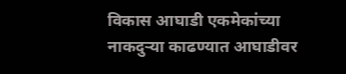विकास आघाडी एकमेकांच्या नाकदुऱ्या काढण्यात आघाडीवर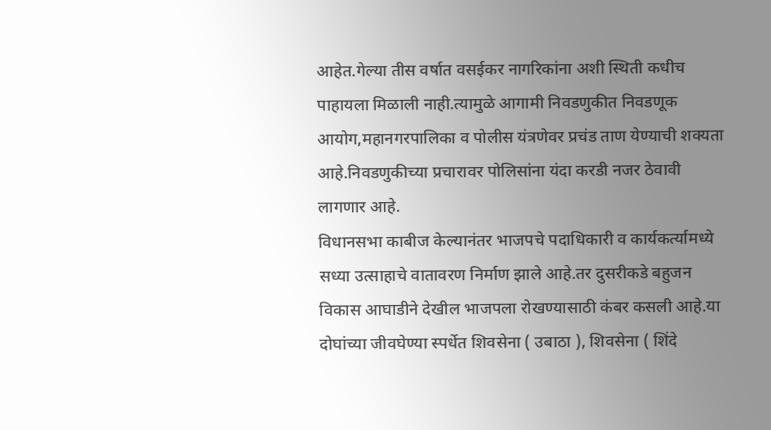आहेत.गेल्या तीस वर्षात वसईकर नागरिकांना अशी स्थिती कधीच पाहायला मिळाली नाही.त्यामुळे आगामी निवडणुकीत निवडणूक आयोग,महानगरपालिका व पोलीस यंत्रणेवर प्रचंड ताण येण्याची शक्यता आहे.निवडणुकीच्या प्रचारावर पोलिसांना यंदा करडी नजर ठेवावी लागणार आहे.
विधानसभा काबीज केल्यानंतर भाजपचे पदाधिकारी व कार्यकर्त्यामध्ये सध्या उत्साहाचे वातावरण निर्माण झाले आहे.तर दुसरीकडे बहुजन विकास आघाडीने देखील भाजपला रोखण्यासाठी कंबर कसली आहे.या दोघांच्या जीवघेण्या स्पर्धेत शिवसेना ( उबाठा ), शिवसेना ( शिंदे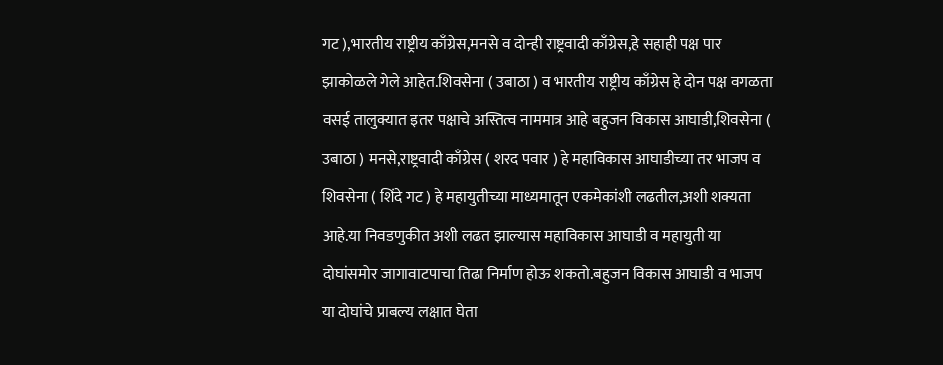गट ),भारतीय राष्ट्रीय काँग्रेस,मनसे व दोन्ही राष्ट्रवादी काँग्रेस,हे सहाही पक्ष पार झाकोळले गेले आहेत.शिवसेना ( उबाठा ) व भारतीय राष्ट्रीय काँग्रेस हे दोन पक्ष वगळता वसई तालुक्यात इतर पक्षाचे अस्तित्व नाममात्र आहे बहुजन विकास आघाडी,शिवसेना ( उबाठा ) मनसे,राष्ट्रवादी काँग्रेस ( शरद पवार ) हे महाविकास आघाडीच्या तर भाजप व शिवसेना ( शिंदे गट ) हे महायुतीच्या माध्यमातून एकमेकांशी लढतील,अशी शक्यता आहे.या निवडणुकीत अशी लढत झाल्यास महाविकास आघाडी व महायुती या दोघांसमोर जागावाटपाचा तिढा निर्माण होऊ शकतो.बहुजन विकास आघाडी व भाजप या दोघांचे प्राबल्य लक्षात घेता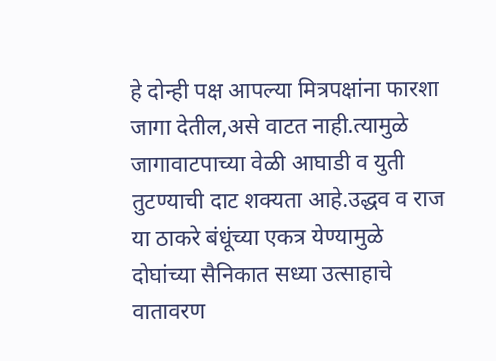हे दोन्ही पक्ष आपल्या मित्रपक्षांना फारशा जागा देतील,असे वाटत नाही.त्यामुळे जागावाटपाच्या वेळी आघाडी व युती तुटण्याची दाट शक्यता आहे.उद्धव व राज या ठाकरे बंधूंच्या एकत्र येण्यामुळे दोघांच्या सैनिकात सध्या उत्साहाचे वातावरण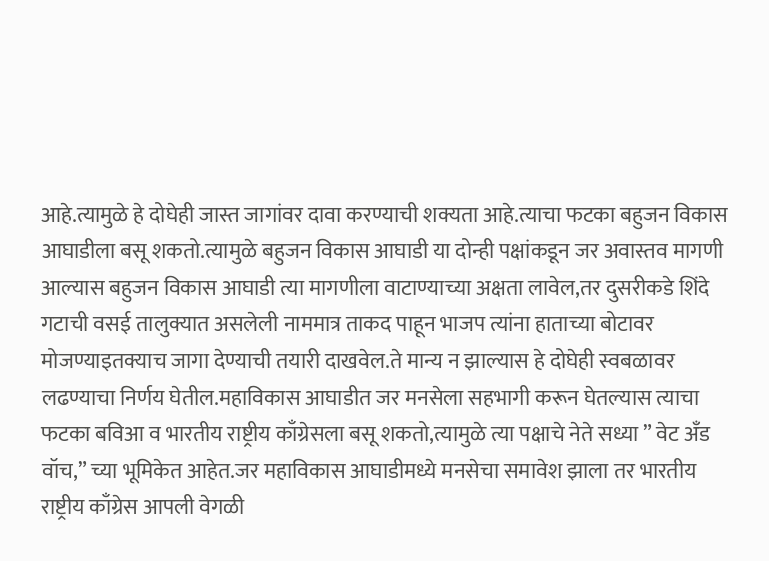आहे.त्यामुळे हे दोघेही जास्त जागांवर दावा करण्याची शक्यता आहे.त्याचा फटका बहुजन विकास आघाडीला बसू शकतो.त्यामुळे बहुजन विकास आघाडी या दोन्ही पक्षांकडून जर अवास्तव मागणी आल्यास बहुजन विकास आघाडी त्या मागणीला वाटाण्याच्या अक्षता लावेल,तर दुसरीकडे शिंदे गटाची वसई तालुक्यात असलेली नाममात्र ताकद पाहून भाजप त्यांना हाताच्या बोटावर मोजण्याइतक्याच जागा देण्याची तयारी दाखवेल.ते मान्य न झाल्यास हे दोघेही स्वबळावर लढण्याचा निर्णय घेतील.महाविकास आघाडीत जर मनसेला सहभागी करून घेतल्यास त्याचा फटका बविआ व भारतीय राष्ट्रीय काँग्रेसला बसू शकतो,त्यामुळे त्या पक्षाचे नेते सध्या ” वेट अँड वॉच,” च्या भूमिकेत आहेत.जर महाविकास आघाडीमध्ये मनसेचा समावेश झाला तर भारतीय राष्ट्रीय काँग्रेस आपली वेगळी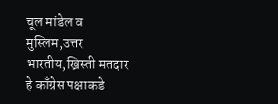चूल मांडेल व मुस्लिम,उत्तर भारतीय,ख्रिस्ती मतदार हे काँग्रेस पक्षाकडे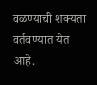वळण्याची शक्यता वर्तवण्यात येत आहे.